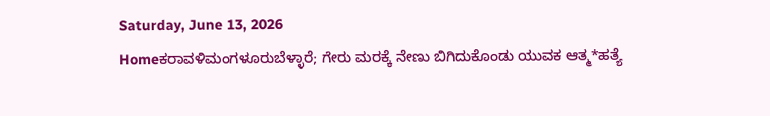Saturday, June 13, 2026
Homeಕರಾವಳಿಮಂಗಳೂರುಬೆಳ್ಳಾರೆ; ಗೇರು ಮರಕ್ಕೆ ನೇಣು ಬಿಗಿದುಕೊಂಡು ಯುವಕ ಆತ್ಮ*ಹತ್ಯೆ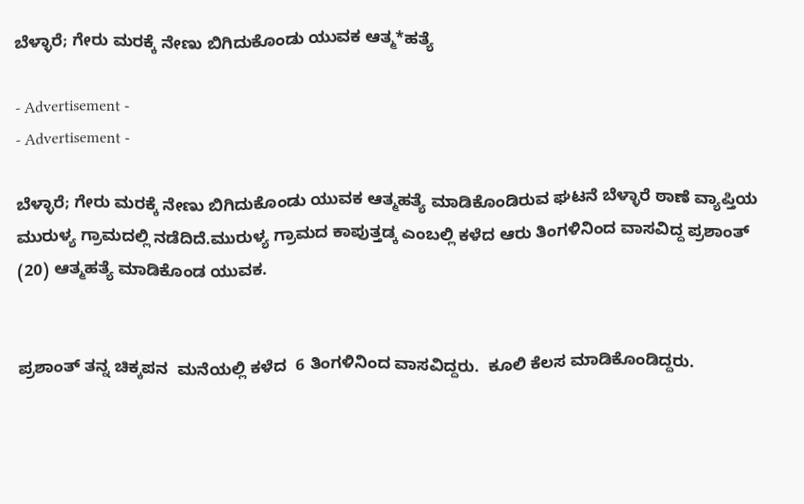ಬೆಳ್ಳಾರೆ; ಗೇರು ಮರಕ್ಕೆ ನೇಣು ಬಿಗಿದುಕೊಂಡು ಯುವಕ ಆತ್ಮ*ಹತ್ಯೆ

- Advertisement -
- Advertisement -

ಬೆಳ್ಳಾರೆ; ಗೇರು ಮರಕ್ಕೆ ನೇಣು ಬಿಗಿದುಕೊಂಡು ಯುವಕ ಆತ್ಮಹತ್ಯೆ ಮಾಡಿಕೊಂಡಿರುವ ಘಟನೆ ಬೆಳ್ಳಾರೆ ಠಾಣೆ ವ್ಯಾಪ್ತಿಯ ಮುರುಳ್ಯ ಗ್ರಾಮದಲ್ಲಿ ನಡೆದಿದೆ.ಮುರುಳ್ಯ ಗ್ರಾಮದ ಕಾಪುತ್ತಡ್ಕ ಎಂಬಲ್ಲಿ ಕಳೆದ ಆರು ತಿಂಗಳಿನಿಂದ ವಾಸವಿದ್ದ ಪ್ರಶಾಂತ್ (20) ಆತ್ಮಹತ್ಯೆ ಮಾಡಿಕೊಂಡ ಯುವಕ.


ಪ್ರಶಾಂತ್ ತನ್ನ ಚಿಕ್ಕಪನ  ಮನೆಯಲ್ಲಿ ಕಳೆದ  6 ತಿಂಗಳಿನಿಂದ ವಾಸವಿದ್ದರು.  ಕೂಲಿ ಕೆಲಸ ಮಾಡಿಕೊಂಡಿದ್ದರು.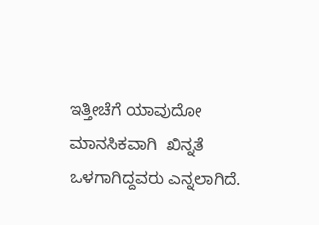ಇತ್ತೀಚೆಗೆ ಯಾವುದೋ ಮಾನಸಿಕವಾಗಿ  ಖಿನ್ನತೆ ಒಳಗಾಗಿದ್ದವರು ಎನ್ನಲಾಗಿದೆ.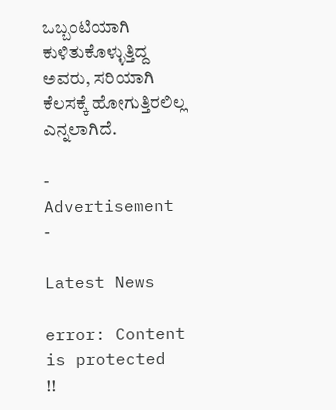ಒಬ್ಬಂಟಿಯಾಗಿ ಕುಳಿತುಕೊಳ್ಳುತ್ತಿದ್ದ ಅವರು, ಸರಿಯಾಗಿ ಕೆಲಸಕ್ಕೆ ಹೋಗುತ್ತಿರಲಿಲ್ಲ  ಎನ್ನಲಾಗಿದೆ.

- Advertisement -

Latest News

error: Content is protected !!